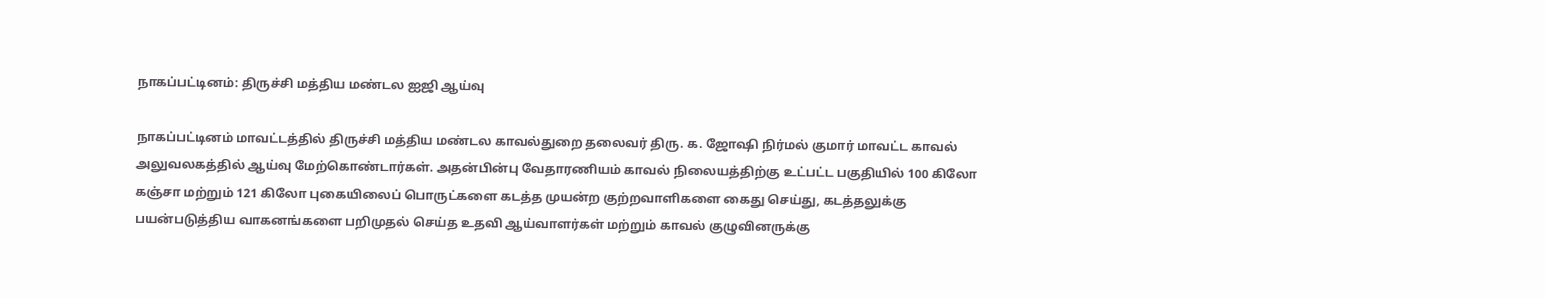நாகப்பட்டினம்: திருச்சி மத்திய மண்டல ஐஜி ஆய்வு

நாகப்பட்டினம் மாவட்டத்தில் திருச்சி மத்திய மண்டல காவல்துறை தலைவர் திரு. க. ஜோஷி நிர்மல் குமார் மாவட்ட காவல் அலுவலகத்தில் ஆய்வு மேற்கொண்டார்கள். அதன்பின்பு வேதாரணியம் காவல் நிலையத்திற்கு உட்பட்ட பகுதியில் 100 கிலோ கஞ்சா மற்றும் 121 கிலோ புகையிலைப் பொருட்களை கடத்த முயன்ற குற்றவாளிகளை கைது செய்து, கடத்தலுக்கு பயன்படுத்திய வாகனங்களை பறிமுதல் செய்த உதவி ஆய்வாளர்கள் மற்றும் காவல் குழுவினருக்கு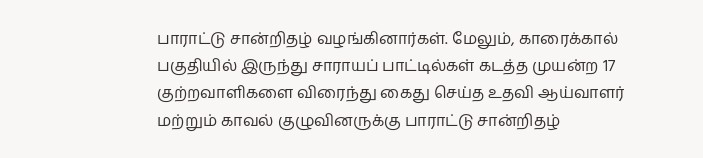பாராட்டு சான்றிதழ் வழங்கினார்கள். மேலும், காரைக்கால் பகுதியில் இருந்து சாராயப் பாட்டில்கள் கடத்த முயன்ற 17 குற்றவாளிகளை விரைந்து கைது செய்த உதவி ஆய்வாளர் மற்றும் காவல் குழுவினருக்கு பாராட்டு சான்றிதழ்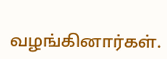வழங்கினார்கள்.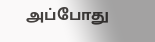அப்போது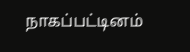நாகப்பட்டினம்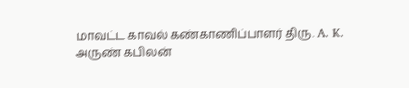மாவட்ட காவல் கண்காணிப்பாளர் திரு. A. K. அருண் கபிலன்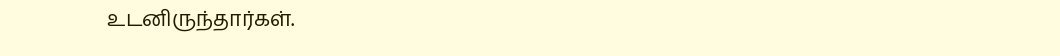உடனிருந்தார்கள்.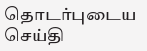தொடர்புடைய செய்தி